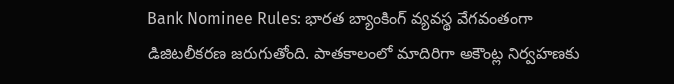Bank Nominee Rules: భారత బ్యాంకింగ్ వ్యవస్థ వేగవంతంగా డిజిటలీకరణ జరుగుతోంది. పాతకాలంలో మాదిరిగా అకౌంట్ల నిర్వహణకు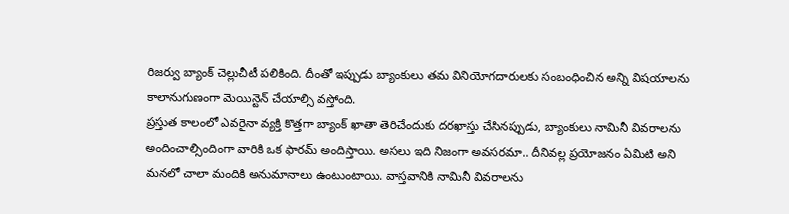రిజర్వు బ్యాంక్ చెల్లుచీటీ పలికింది. దీంతో ఇప్పుడు బ్యాంకులు తమ వినియోగదారులకు సంబంధించిన అన్ని విషయాలను కాలానుగుణంగా మెయిన్టెన్ చేయాల్సి వస్తోంది.
ప్రస్తుత కాలంలో ఎవరైనా వ్యక్తి కొత్తగా బ్యాంక్ ఖాతా తెరిచేందుకు దరఖాస్తు చేసినప్పుడు, బ్యాంకులు నామినీ వివరాలను అందించాల్సిందింగా వారికి ఒక ఫారమ్ అందిస్తాయి. అసలు ఇది నిజంగా అవసరమా.. దీనివల్ల ప్రయోజనం ఏమిటి అని మనలో చాలా మందికి అనుమానాలు ఉంటుంటాయి. వాస్తవానికి నామినీ వివరాలను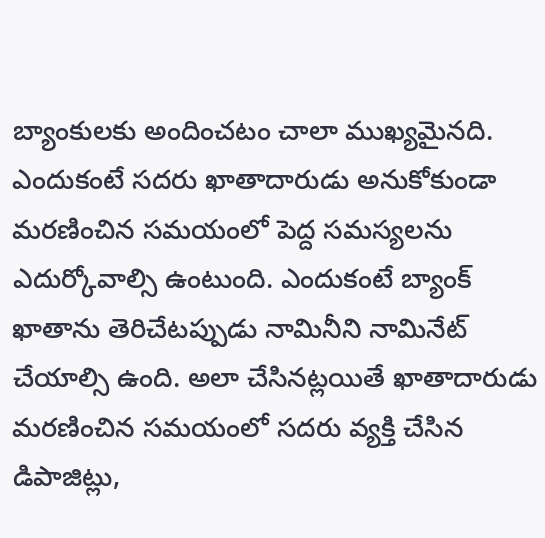బ్యాంకులకు అందించటం చాలా ముఖ్యమైనది. ఎందుకంటే సదరు ఖాతాదారుడు అనుకోకుండా మరణించిన సమయంలో పెద్ద సమస్యలను ఎదుర్కోవాల్సి ఉంటుంది. ఎందుకంటే బ్యాంక్ ఖాతాను తెరిచేటప్పుడు నామినీని నామినేట్ చేయాల్సి ఉంది. అలా చేసినట్లయితే ఖాతాదారుడు మరణించిన సమయంలో సదరు వ్యక్తి చేసిన డిపాజిట్లు,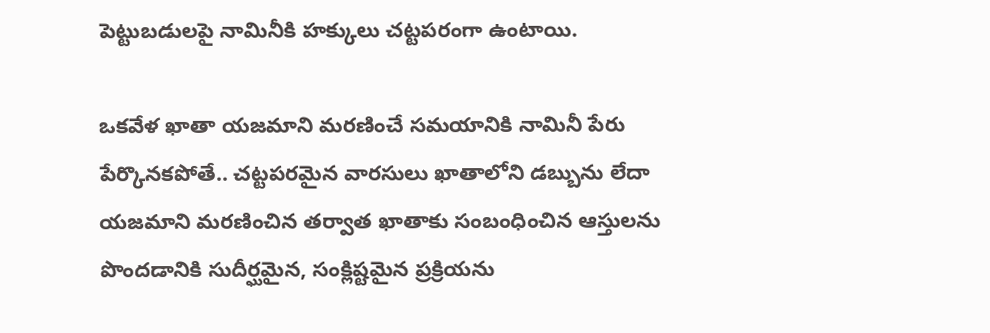పెట్టుబడులపై నామినీకి హక్కులు చట్టపరంగా ఉంటాయి.

ఒకవేళ ఖాతా యజమాని మరణించే సమయానికి నామినీ పేరు పేర్కొనకపోతే.. చట్టపరమైన వారసులు ఖాతాలోని డబ్బును లేదా యజమాని మరణించిన తర్వాత ఖాతాకు సంబంధించిన ఆస్తులను పొందడానికి సుదీర్ఘమైన, సంక్లిష్టమైన ప్రక్రియను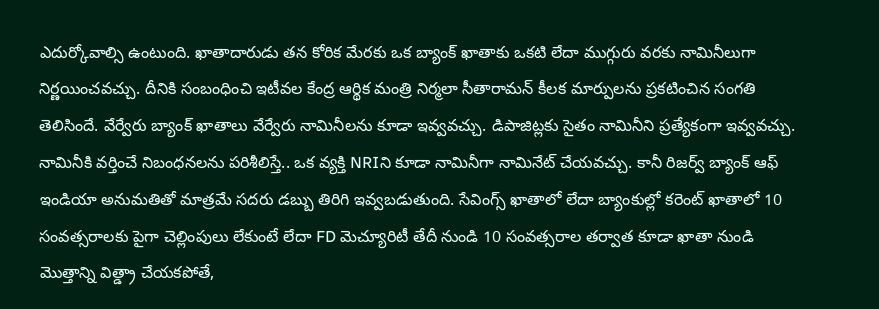ఎదుర్కోవాల్సి ఉంటుంది. ఖాతాదారుడు తన కోరిక మేరకు ఒక బ్యాంక్ ఖాతాకు ఒకటి లేదా ముగ్గురు వరకు నామినీలుగా నిర్ణయించవచ్చు. దీనికి సంబంధించి ఇటీవల కేంద్ర ఆర్థిక మంత్రి నిర్మలా సీతారామన్ కీలక మార్పులను ప్రకటించిన సంగతి తెలిసిందే. వేర్వేరు బ్యాంక్ ఖాతాలు వేర్వేరు నామినీలను కూడా ఇవ్వవచ్చు. డిపాజిట్లకు సైతం నామినీని ప్రత్యేకంగా ఇవ్వవచ్చు.
నామినీకి వర్తించే నిబంధనలను పరిశీలిస్తే.. ఒక వ్యక్తి NRIని కూడా నామినీగా నామినేట్ చేయవచ్చు. కానీ రిజర్వ్ బ్యాంక్ ఆఫ్ ఇండియా అనుమతితో మాత్రమే సదరు డబ్బు తిరిగి ఇవ్వబడుతుంది. సేవింగ్స్ ఖాతాలో లేదా బ్యాంకుల్లో కరెంట్ ఖాతాలో 10 సంవత్సరాలకు పైగా చెల్లింపులు లేకుంటే లేదా FD మెచ్యూరిటీ తేదీ నుండి 10 సంవత్సరాల తర్వాత కూడా ఖాతా నుండి మొత్తాన్ని విత్డ్రా చేయకపోతే,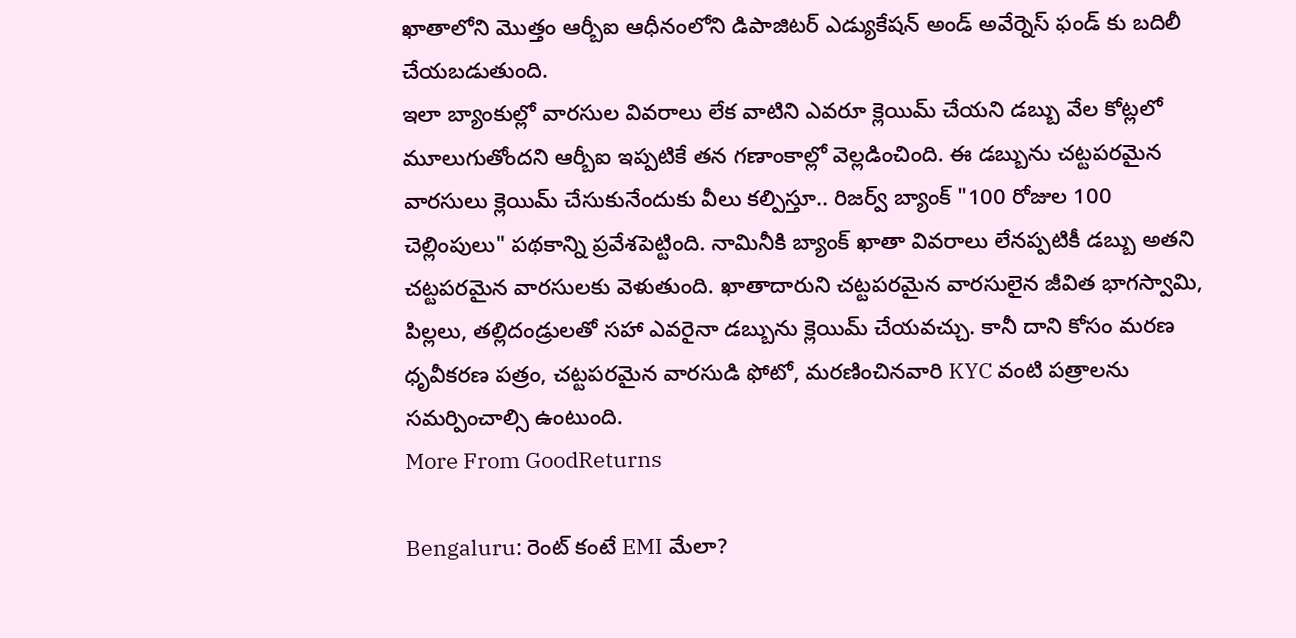ఖాతాలోని మొత్తం ఆర్బీఐ ఆధీనంలోని డిపాజిటర్ ఎడ్యుకేషన్ అండ్ అవేర్నెస్ ఫండ్ కు బదిలీ చేయబడుతుంది.
ఇలా బ్యాంకుల్లో వారసుల వివరాలు లేక వాటిని ఎవరూ క్లెయిమ్ చేయని డబ్బు వేల కోట్లలో మూలుగుతోందని ఆర్బీఐ ఇప్పటికే తన గణాంకాల్లో వెల్లడించింది. ఈ డబ్బును చట్టపరమైన వారసులు క్లెయిమ్ చేసుకునేందుకు వీలు కల్పిస్తూ.. రిజర్వ్ బ్యాంక్ "100 రోజుల 100 చెల్లింపులు" పథకాన్ని ప్రవేశపెట్టింది. నామినీకి బ్యాంక్ ఖాతా వివరాలు లేనప్పటికీ డబ్బు అతని చట్టపరమైన వారసులకు వెళుతుంది. ఖాతాదారుని చట్టపరమైన వారసులైన జీవిత భాగస్వామి, పిల్లలు, తల్లిదండ్రులతో సహా ఎవరైనా డబ్బును క్లెయిమ్ చేయవచ్చు. కానీ దాని కోసం మరణ ధృవీకరణ పత్రం, చట్టపరమైన వారసుడి ఫోటో, మరణించినవారి KYC వంటి పత్రాలను సమర్పించాల్సి ఉంటుంది.
More From GoodReturns

Bengaluru: రెంట్ కంటే EMI మేలా?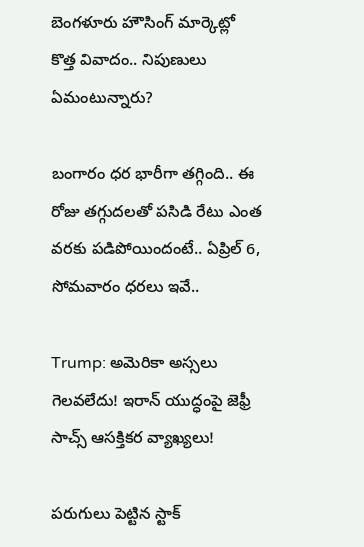బెంగళూరు హౌసింగ్ మార్కెట్లో కొత్త వివాదం.. నిపుణులు ఏమంటున్నారు?

బంగారం ధర భారీగా తగ్గింది.. ఈ రోజు తగ్గుదలతో పసిడి రేటు ఎంత వరకు పడిపోయిందంటే.. ఏప్రిల్ 6, సోమవారం ధరలు ఇవే..

Trump: అమెరికా అస్సలు గెలవలేదు! ఇరాన్ యుద్ధంపై జెఫ్రీ సాచ్స్ ఆసక్తికర వ్యాఖ్యలు!

పరుగులు పెట్టిన స్టాక్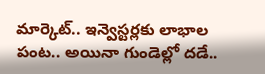మార్కెట్.. ఇన్వెస్టర్లకు లాభాల పంట.. అయినా గుండెల్లో దడే..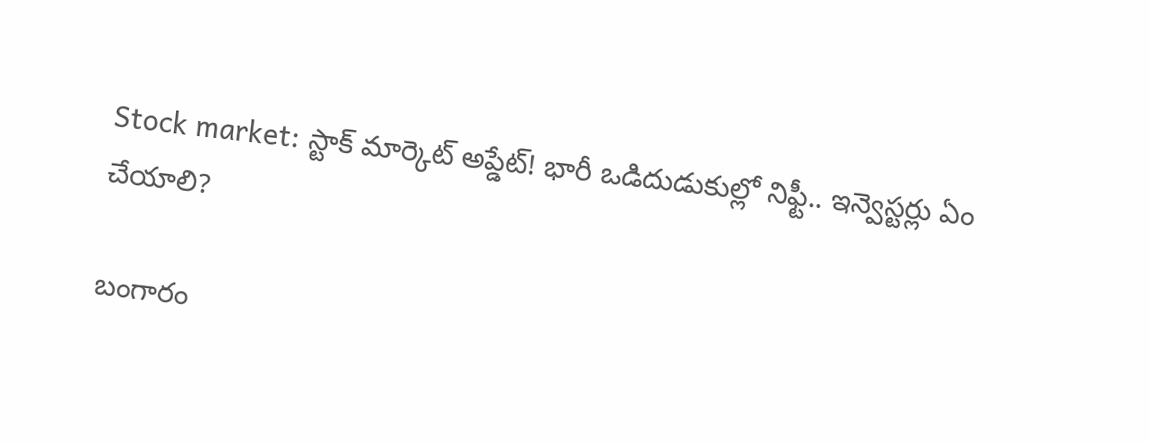Stock market: స్టాక్ మార్కెట్ అప్డేట్! భారీ ఒడిదుడుకుల్లో నిఫ్టీ.. ఇన్వెస్టర్లు ఏం చేయాలి?

బంగారం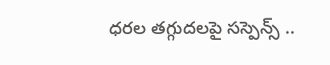ధరల తగ్గుదలపై సస్పెన్స్ ..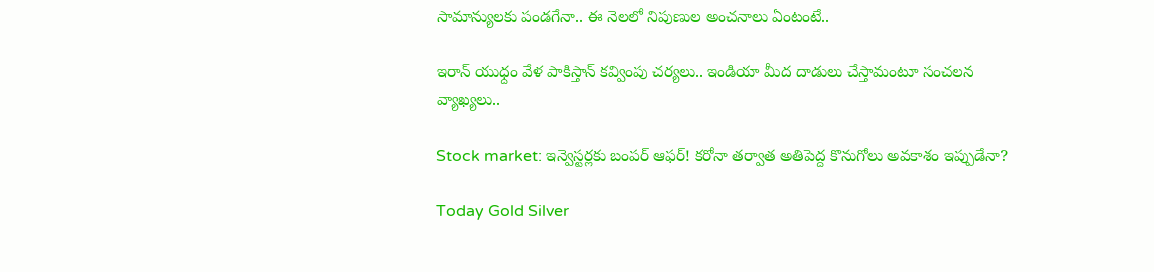సామాన్యులకు పండగేనా.. ఈ నెలలో నిపుణుల అంచనాలు ఏంటంటే..

ఇరాన్ యుధ్దం వేళ పాకిస్తాన్ కవ్వింపు చర్యలు.. ఇండియా మీద దాడులు చేస్తామంటూ సంచలన వ్యాఖ్యలు..

Stock market: ఇన్వెస్టర్లకు బంపర్ ఆఫర్! కరోనా తర్వాత అతిపెద్ద కొనుగోలు అవకాశం ఇప్పుడేనా?

Today Gold Silver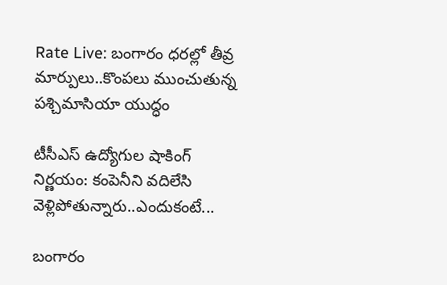Rate Live: బంగారం ధరల్లో తీవ్ర మార్పులు..కొంపలు ముంచుతున్న పశ్చిమాసియా యుద్ధం

టీసీఎస్ ఉద్యోగుల షాకింగ్ నిర్ణయం: కంపెనీని వదిలేసి వెళ్లిపోతున్నారు..ఎందుకంటే...

బంగారం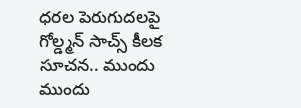ధరల పెరుగుదలపై గోల్డ్మన్ సాచ్స్ కీలక సూచన.. ముందు ముందు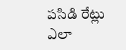పసిడి రేట్లు ఎలా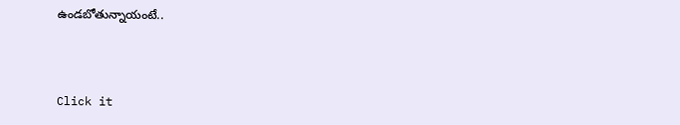ఉండబోతున్నాయంటే..



Click it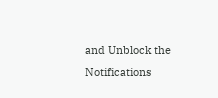and Unblock the Notifications